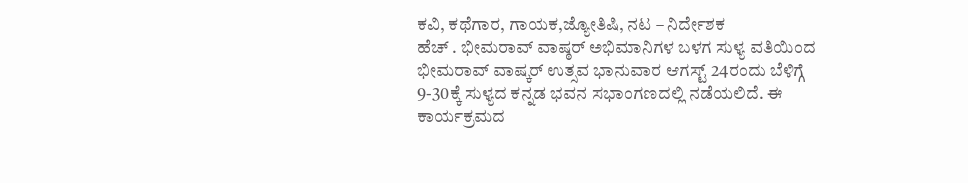ಕವಿ, ಕಥೆಗಾರ, ಗಾಯಕ,ಜ್ಯೋತಿಷಿ, ನಟ – ನಿರ್ದೇಶಕ
ಹೆಚ್ . ಭೀಮರಾವ್ ವಾಷ್ಠರ್ ಅಭಿಮಾನಿಗಳ ಬಳಗ ಸುಳ್ಯ ವತಿಯಿಂದ ಭೀಮರಾವ್ ವಾಷ್ಕರ್ ಉತ್ಸವ ಭಾನುವಾರ ಆಗಸ್ಟ್ 24ರಂದು ಬೆಳಿಗ್ಗೆ 9-30ಕ್ಕೆ ಸುಳ್ಯದ ಕನ್ನಡ ಭವನ ಸಭಾಂಗಣದಲ್ಲಿ ನಡೆಯಲಿದೆ. ಈ ಕಾರ್ಯಕ್ರಮದ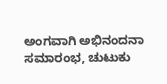ಅಂಗವಾಗಿ ಅಭಿನಂದನಾ ಸಮಾರಂಭ, ಚುಟುಕು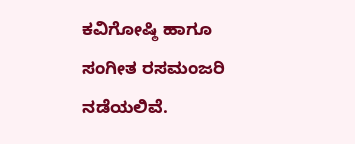ಕವಿಗೋಷ್ಠಿ ಹಾಗೂ ಸಂಗೀತ ರಸಮಂಜರಿ ನಡೆಯಲಿವೆ.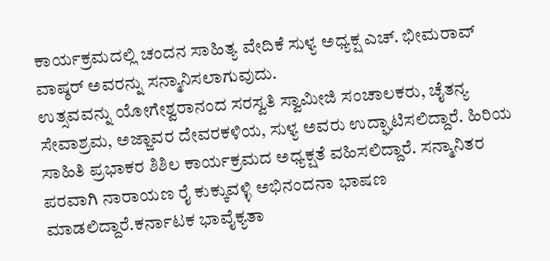ಕಾರ್ಯಕ್ರಮದಲ್ಲಿ ಚಂದನ ಸಾಹಿತ್ಯ ವೇದಿಕೆ ಸುಳ್ಯ ಅಧ್ಯಕ್ಷ ಎಚ್. ಭೀಮರಾವ್ ವಾಷ್ಠರ್ ಅವರನ್ನು ಸನ್ಮಾನಿಸಲಾಗುವುದು.
ಉತ್ಸವವನ್ನು ಯೋಗೇಶ್ವರಾನಂದ ಸರಸ್ವತಿ ಸ್ವಾಮೀಜಿ ಸಂಚಾಲಕರು, ಚೈತನ್ಯ ಸೇವಾಶ್ರಮ, ಅಜ್ಜಾವರ ದೇವರಕಳಿಯ, ಸುಳ್ಯ ಅವರು ಉದ್ಘಾಟಿಸಲಿದ್ದಾರೆ. ಹಿರಿಯ ಸಾಹಿತಿ ಪ್ರಭಾಕರ ಶಿಶಿಲ ಕಾರ್ಯಕ್ರಮದ ಅಧ್ಯಕ್ಷತೆ ವಹಿಸಲಿದ್ದಾರೆ. ಸನ್ಮಾನಿತರ ಪರವಾಗಿ ನಾರಾಯಣ ರೈ ಕುಕ್ಕುವಳ್ಳಿ ಅಭಿನಂದನಾ ಭಾಷಣ ಮಾಡಲಿದ್ದಾರೆ.ಕರ್ನಾಟಕ ಭಾವೈಕ್ಯತಾ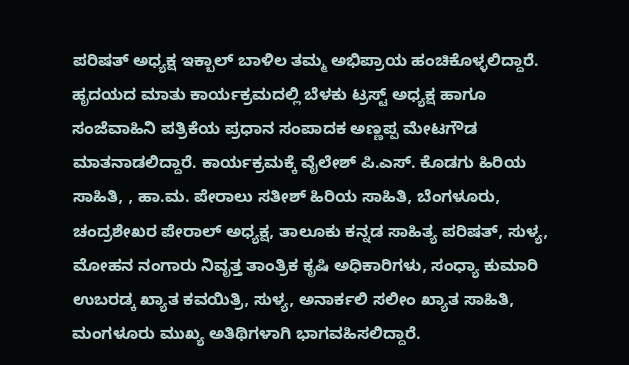ಪರಿಷತ್ ಅಧ್ಯಕ್ಷ ಇಕ್ಬಾಲ್ ಬಾಳಿಲ ತಮ್ಮ ಅಭಿಪ್ರಾಯ ಹಂಚಿಕೊಳ್ಳಲಿದ್ದಾರೆ. ಹೃದಯದ ಮಾತು ಕಾರ್ಯಕ್ರಮದಲ್ಲಿ ಬೆಳಕು ಟ್ರಸ್ಟ್ ಅಧ್ಯಕ್ಷ ಹಾಗೂ ಸಂಜೆವಾಹಿನಿ ಪತ್ರಿಕೆಯ ಪ್ರಧಾನ ಸಂಪಾದಕ ಅಣ್ಣಪ್ಪ ಮೇಟಗೌಡ
ಮಾತನಾಡಲಿದ್ದಾರೆ. ಕಾರ್ಯಕ್ರಮಕ್ಕೆ ವೈಲೇಶ್ ಪಿ.ಎಸ್. ಕೊಡಗು ಹಿರಿಯ ಸಾಹಿತಿ, , ಹಾ.ಮ. ಪೇರಾಲು ಸತೀಶ್ ಹಿರಿಯ ಸಾಹಿತಿ, ಬೆಂಗಳೂರು, ಚಂದ್ರಶೇಖರ ಪೇರಾಲ್ ಅಧ್ಯಕ್ಷ, ತಾಲೂಕು ಕನ್ನಡ ಸಾಹಿತ್ಯ ಪರಿಷತ್, ಸುಳ್ಯ, ಮೋಹನ ನಂಗಾರು ನಿವೃತ್ತ ತಾಂತ್ರಿಕ ಕೃಷಿ ಅಧಿಕಾರಿಗಳು, ಸಂಧ್ಯಾ ಕುಮಾರಿ ಉಬರಡ್ಕ ಖ್ಯಾತ ಕವಯಿತ್ರಿ, ಸುಳ್ಯ, ಅನಾರ್ಕಲಿ ಸಲೀಂ ಖ್ಯಾತ ಸಾಹಿತಿ, ಮಂಗಳೂರು ಮುಖ್ಯ ಅತಿಥಿಗಳಾಗಿ ಭಾಗವಹಿಸಲಿದ್ದಾರೆ.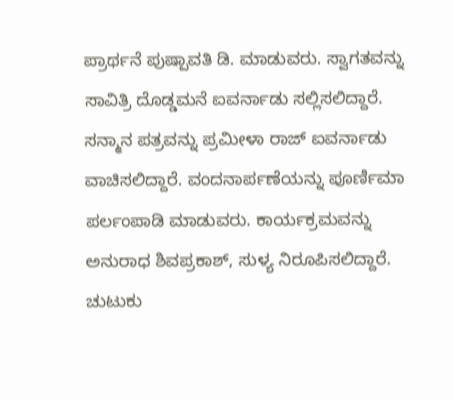ಪ್ರಾರ್ಥನೆ ಪುಷ್ಪಾವತಿ ಡಿ. ಮಾಡುವರು. ಸ್ವಾಗತವನ್ನು ಸಾವಿತ್ರಿ ದೊಡ್ಡಮನೆ ಐವರ್ನಾಡು ಸಲ್ಲಿಸಲಿದ್ದಾರೆ. ಸನ್ಮಾನ ಪತ್ರವನ್ನು ಪ್ರಮೀಳಾ ರಾಜ್ ಐವರ್ನಾಡು ವಾಚಿಸಲಿದ್ದಾರೆ. ವಂದನಾರ್ಪಣೆಯನ್ನು ಪೂರ್ಣಿಮಾ ಪರ್ಲಂಪಾಡಿ ಮಾಡುವರು. ಕಾರ್ಯಕ್ರಮವನ್ನು ಅನುರಾಧ ಶಿವಪ್ರಕಾಶ್, ಸುಳ್ಯ ನಿರೂಪಿಸಲಿದ್ದಾರೆ. ಚುಟುಕು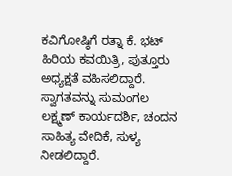ಕವಿಗೋಷ್ಠಿಗೆ ರತ್ನಾ ಕೆ. ಭಟ್ ಹಿರಿಯ ಕವಯಿತ್ರಿ, ಪುತ್ತೂರು ಅಧ್ಯಕ್ಷತೆ ವಹಿಸಲಿದ್ದಾರೆ. ಸ್ವಾಗತವನ್ನು ಸುಮಂಗಲ ಲಕ್ಷ್ಮಣ್ ಕಾರ್ಯದರ್ಶಿ, ಚಂದನ ಸಾಹಿತ್ಯ ವೇದಿಕೆ, ಸುಳ್ಯ ನೀಡಲಿದ್ದಾರೆ.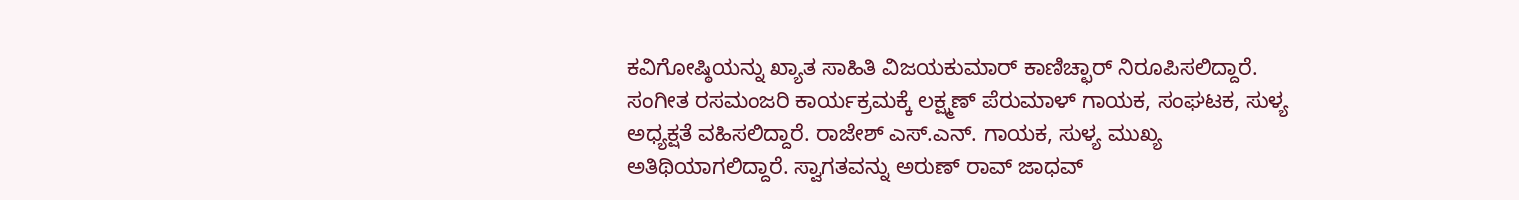ಕವಿಗೋಷ್ಠಿಯನ್ನು ಖ್ಯಾತ ಸಾಹಿತಿ ವಿಜಯಕುಮಾರ್ ಕಾಣಿಚ್ಛಾರ್ ನಿರೂಪಿಸಲಿದ್ದಾರೆ. ಸಂಗೀತ ರಸಮಂಜರಿ ಕಾರ್ಯಕ್ರಮಕ್ಕೆ ಲಕ್ಷ್ಮಣ್ ಪೆರುಮಾಳ್ ಗಾಯಕ, ಸಂಘಟಕ, ಸುಳ್ಯ ಅಧ್ಯಕ್ಷತೆ ವಹಿಸಲಿದ್ದಾರೆ. ರಾಜೇಶ್ ಎಸ್.ಎನ್. ಗಾಯಕ, ಸುಳ್ಯ ಮುಖ್ಯ ಅತಿಥಿಯಾಗಲಿದ್ದಾರೆ. ಸ್ವಾಗತವನ್ನು ಅರುಣ್ ರಾವ್ ಜಾಧವ್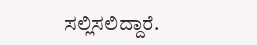ಸಲ್ಲಿಸಲಿದ್ದಾರೆ.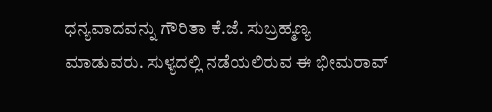ಧನ್ಯವಾದವನ್ನು ಗೌರಿತಾ ಕೆ.ಜೆ. ಸುಬ್ರಹ್ಮಣ್ಯ ಮಾಡುವರು. ಸುಳ್ಯದಲ್ಲಿ ನಡೆಯಲಿರುವ ಈ ಭೀಮರಾವ್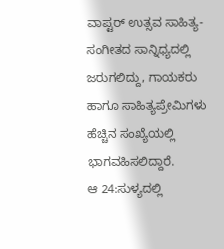ವಾಪ್ಟರ್ ಉತ್ಸವ ಸಾಹಿತ್ಯ-ಸಂಗೀತದ ಸಾನ್ನಿಧ್ಯದಲ್ಲಿ ಜರುಗಲಿದ್ದು, ಗಾಯಕರು ಹಾಗೂ ಸಾಹಿತ್ಯಪ್ರೇಮಿಗಳು ಹೆಚ್ಚಿನ ಸಂಖ್ಯೆಯಲ್ಲಿ ಭಾಗವಹಿಸಲಿದ್ದಾರೆ.
ಆ 24:ಸುಳ್ಯದಲ್ಲಿ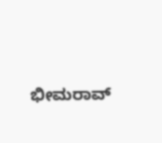ಭೀಮರಾವ್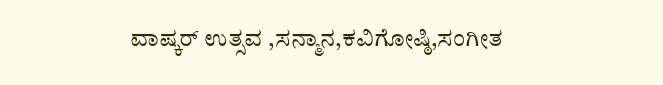ವಾಷ್ಕರ್ ಉತ್ಸವ ,ಸನ್ಮಾನ,ಕವಿಗೋಷ್ಠಿ,ಸಂಗೀತ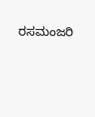ರಸಮಂಜರಿ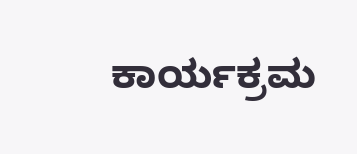ಕಾರ್ಯಕ್ರಮ